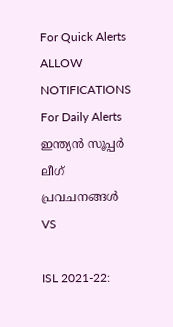For Quick Alerts
ALLOW NOTIFICATIONS
For Daily Alerts
ഇന്ത്യന്‍ സൂപ്പര്‍ ലീഗ്‌ പ്രവചനങ്ങൾ
VS

ISL 2021-22: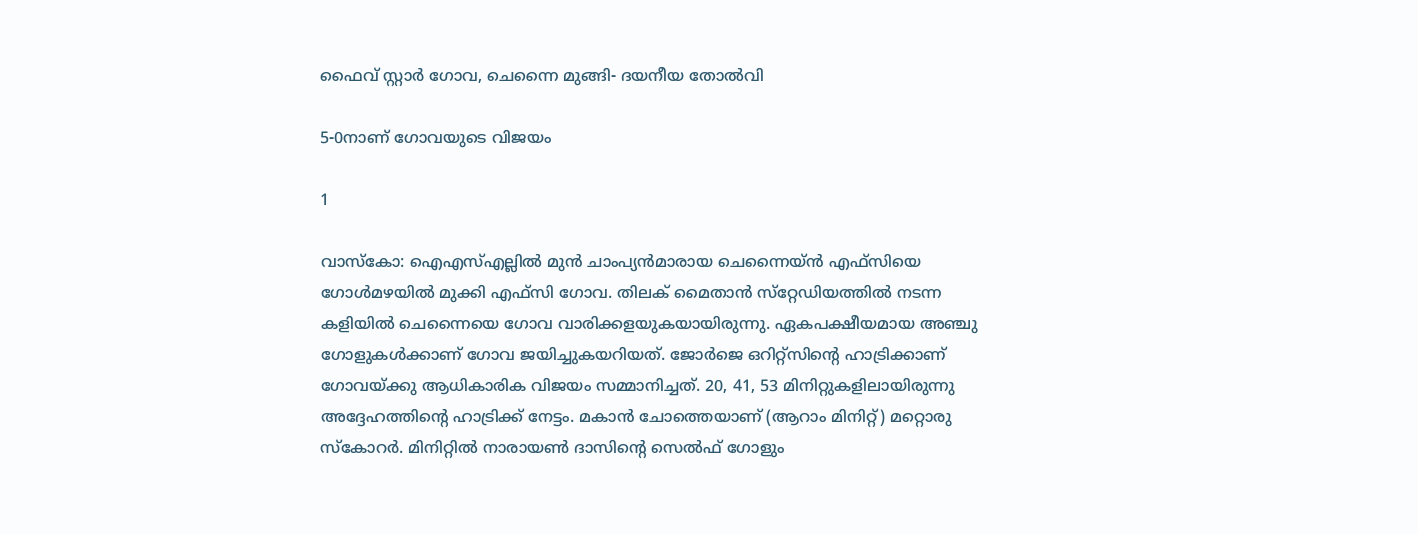ഫൈവ് സ്റ്റാര്‍ ഗോവ, ചെന്നൈ മുങ്ങി- ദയനീയ തോല്‍വി

5-0നാണ് ഗോവയുടെ വിജയം

1

വാസ്‌കോ: ഐഎസ്എല്ലില്‍ മുന്‍ ചാംപ്യന്‍മാരായ ചെന്നൈയ്ന്‍ എഫ്‌സിയെ ഗോള്‍മഴയില്‍ മുക്കി എഫ്‌സി ഗോവ. തിലക് മൈതാന്‍ സ്‌റ്റേഡിയത്തില്‍ നടന്ന കളിയില്‍ ചെന്നൈയെ ഗോവ വാരിക്കളയുകയായിരുന്നു. ഏകപക്ഷീയമായ അഞ്ചു ഗോളുകള്‍ക്കാണ് ഗോവ ജയിച്ചുകയറിയത്. ജോര്‍ജെ ഒറിറ്റ്‌സിന്റെ ഹാട്രിക്കാണ് ഗോവയ്ക്കു ആധികാരിക വിജയം സമ്മാനിച്ചത്. 20, 41, 53 മിനിറ്റുകളിലായിരുന്നു അദ്ദേഹത്തിന്റെ ഹാട്രിക്ക് നേട്ടം. മകാന്‍ ചോത്തെയാണ് (ആറാം മിനിറ്റ്) മറ്റൊരു സ്‌കോറര്‍. മിനിറ്റില്‍ നാരായണ്‍ ദാസിന്റെ സെല്‍ഫ് ഗോളും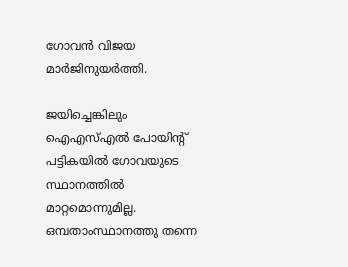ഗോവന്‍ വിജയ മാര്‍ജിനുയര്‍ത്തി.

ജയിച്ചെങ്കിലും ഐഎസ്എല്‍ പോയിന്റ് പട്ടികയില്‍ ഗോവയുടെ സ്ഥാനത്തില്‍ മാറ്റമൊന്നുമില്ല. ഒമ്പതാംസ്ഥാനത്തു തന്നെ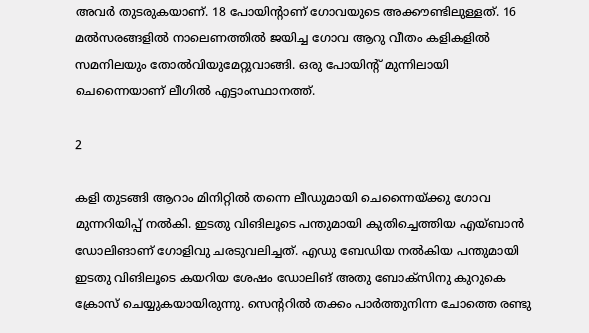അവര്‍ തുടരുകയാണ്. 18 പോയിന്റാണ് ഗോവയുടെ അക്കൗണ്ടിലുള്ളത്. 16 മല്‍സരങ്ങളില്‍ നാലെണത്തില്‍ ജയിച്ച ഗോവ ആറു വീതം കളികളില്‍ സമനിലയും തോല്‍വിയുമേറ്റുവാങ്ങി. ഒരു പോയിന്റ് മുന്നിലായി ചെന്നൈയാണ് ലീഗില്‍ എട്ടാംസ്ഥാനത്ത്.

2

കളി തുടങ്ങി ആറാം മിനിറ്റില്‍ തന്നെ ലീഡുമായി ചെന്നൈയ്ക്കു ഗോവ മുന്നറിയിപ്പ് നല്‍കി. ഇടതു വിങിലൂടെ പന്തുമായി കുതിച്ചെത്തിയ എയ്ബാന്‍ ഡോലിങാണ് ഗോളിവു ചരടുവലിച്ചത്. എഡു ബേഡിയ നല്‍കിയ പന്തുമായി ഇടതു വിങിലൂടെ കയറിയ ശേഷം ഡോലിങ് അതു ബോക്‌സിനു കുറുകെ ക്രോസ് ചെയ്യുകയായിരുന്നു. സെന്ററില്‍ തക്കം പാര്‍ത്തുനിന്ന ചോത്തെ രണ്ടു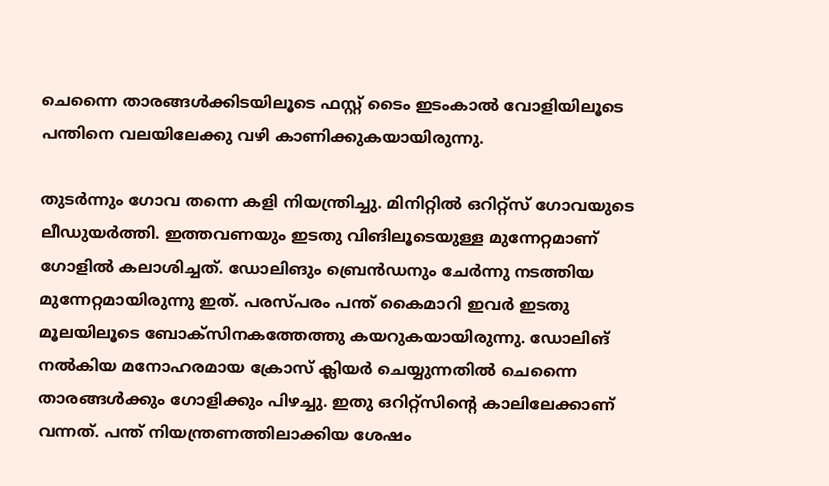ചെന്നൈ താരങ്ങള്‍ക്കിടയിലൂടെ ഫസ്റ്റ് ടൈം ഇടംകാല്‍ വോളിയിലൂടെ പന്തിനെ വലയിലേക്കു വഴി കാണിക്കുകയായിരുന്നു.

തുടര്‍ന്നും ഗോവ തന്നെ കളി നിയന്ത്രിച്ചു. മിനിറ്റില്‍ ഒറിറ്റ്‌സ് ഗോവയുടെ ലീഡുയര്‍ത്തി. ഇത്തവണയും ഇടതു വിങിലൂടെയുള്ള മുന്നേറ്റമാണ് ഗോളില്‍ കലാശിച്ചത്. ഡോലിങും ബ്രെന്‍ഡനും ചേര്‍ന്നു നടത്തിയ മുന്നേറ്റമായിരുന്നു ഇത്. പരസ്പരം പന്ത് കൈമാറി ഇവര്‍ ഇടതു മൂലയിലൂടെ ബോക്‌സിനകത്തേത്തു കയറുകയായിരുന്നു. ഡോലിങ് നല്‍കിയ മനോഹരമായ ക്രോസ് ക്ലിയര്‍ ചെയ്യുന്നതില്‍ ചെന്നൈ താരങ്ങള്‍ക്കും ഗോളിക്കും പിഴച്ചു. ഇതു ഒറിറ്റ്‌സിന്റെ കാലിലേക്കാണ് വന്നത്. പന്ത് നിയന്ത്രണത്തിലാക്കിയ ശേഷം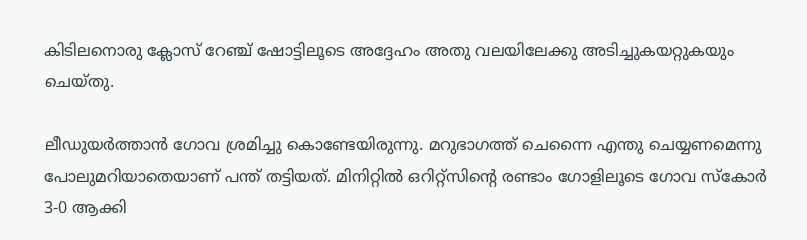കിടിലനൊരു ക്ലോസ് റേഞ്ച് ഷോട്ടിലൂടെ അദ്ദേഹം അതു വലയിലേക്കു അടിച്ചുകയറ്റുകയും ചെയ്തു.

ലീഡുയര്‍ത്താന്‍ ഗോവ ശ്രമിച്ചു കൊണ്ടേയിരുന്നു. മറുഭാഗത്ത് ചെന്നൈ എന്തു ചെയ്യണമെന്നു പോലുമറിയാതെയാണ് പന്ത് തട്ടിയത്. മിനിറ്റില്‍ ഒറിറ്റ്‌സിന്റെ രണ്ടാം ഗോളിലൂടെ ഗോവ സ്‌കോര്‍ 3-0 ആക്കി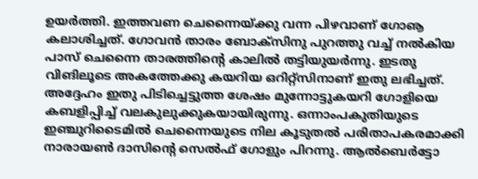ഉയര്‍ത്തി. ഇത്തവണ ചെന്നൈയ്ക്കു വന്ന പിഴവാണ് ഗോൡ കലാശിച്ചത്. ഗോവന്‍ താരം ബോക്‌സിനു പുറത്തു വച്ച് നല്‍കിയ പാസ് ചെന്നൈ താരത്തിന്റെ കാലില്‍ തട്ടിയുയര്‍ന്നു. ഇടതു വിങിലൂടെ അകത്തേക്കു കയറിയ ഒറിറ്റ്‌സിനാണ് ഇതു ലഭിച്ചത്. അദ്ദേഹം ഇതു പിടിച്ചെട്ടുത്ത ശേഷം മുന്നോട്ടുകയറി ഗോളിയെ കബളിപ്പിച്ച് വലകുലുക്കുകയായിരുന്നു. ഒന്നാംപകുതിയുടെ ഇഞ്ചുറിടൈമില്‍ ചെന്നൈയുടെ നില കൂടുതല്‍ പരിതാപകരമാക്കി നാരായണ്‍ ദാസിന്റെ സെല്‍ഫ് ഗോളും പിറന്നു. ആല്‍ബെര്‍ട്ടോ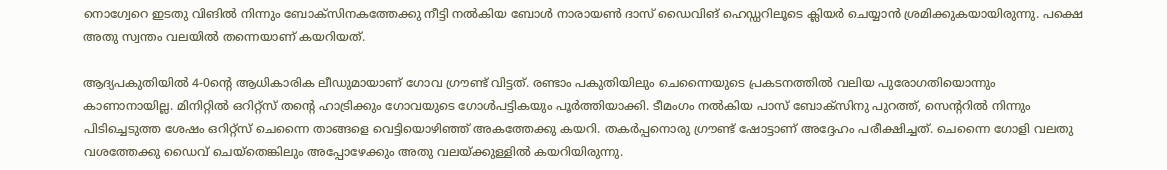നൊഗ്വേറെ ഇടതു വിങില്‍ നിന്നും ബോക്‌സിനകത്തേക്കു നീട്ടി നല്‍കിയ ബോള്‍ നാരായണ്‍ ദാസ് ഡൈവിങ് ഹെഡ്ഡറിലൂടെ ക്ലിയര്‍ ചെയ്യാന്‍ ശ്രമിക്കുകയായിരുന്നു. പക്ഷെ അതു സ്വന്തം വലയില്‍ തന്നെയാണ് കയറിയത്.

ആദ്യപകുതിയില്‍ 4-0ന്റെ ആധികാരിക ലീഡുമായാണ് ഗോവ ഗ്രൗണ്ട് വിട്ടത്. രണ്ടാം പകുതിയിലും ചെന്നൈയുടെ പ്രകടനത്തില്‍ വലിയ പുരോഗതിയൊന്നും കാണാനായില്ല. മിനിറ്റില്‍ ഒറിറ്റ്‌സ് തന്റെ ഹാട്രിക്കും ഗോവയുടെ ഗോള്‍പട്ടികയും പൂര്‍ത്തിയാക്കി. ടീമംഗം നല്‍കിയ പാസ് ബോക്‌സിനു പുറത്ത്, സെന്ററില്‍ നിന്നും പിടിച്ചെടുത്ത ശേഷം ഒറിറ്റ്‌സ് ചെന്നൈ താങ്ങളെ വെട്ടിയൊഴിഞ്ഞ് അകത്തേക്കു കയറി. തകര്‍പ്പനൊരു ഗ്രൗണ്ട് ഷോട്ടാണ് അദ്ദേഹം പരീക്ഷിച്ചത്. ചെന്നൈ ഗോളി വലതു വശത്തേക്കു ഡൈവ് ചെയ്‌തെങ്കിലും അപ്പോഴേക്കും അതു വലയ്ക്കുള്ളില്‍ കയറിയിരുന്നു.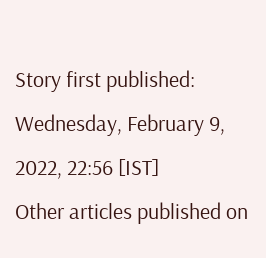Story first published: Wednesday, February 9, 2022, 22:56 [IST]
Other articles published on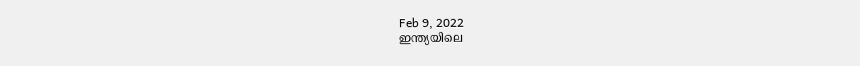Feb 9, 2022
ഇന്ത്യയിലെ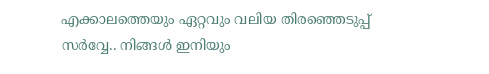എക്കാലത്തെയും ഏറ്റവും വലിയ തിരഞ്ഞെടുപ്പ് സർവ്വേ.. നിങ്ങൾ ഇനിയും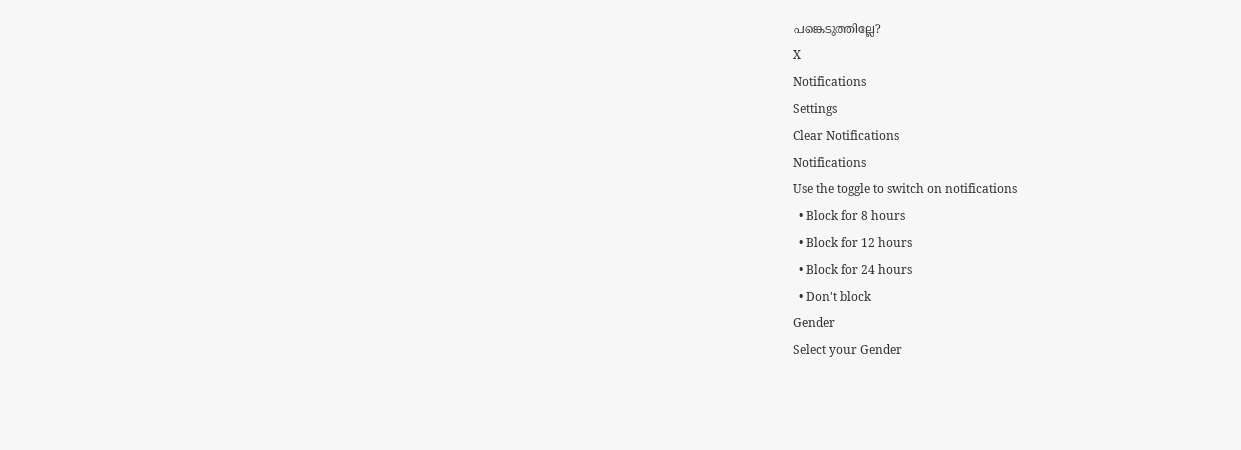പങ്കെടുത്തില്ലേ?
X
Notifications
Settings
Clear Notifications
Notifications
Use the toggle to switch on notifications
  • Block for 8 hours
  • Block for 12 hours
  • Block for 24 hours
  • Don't block
Gender
Select your Gender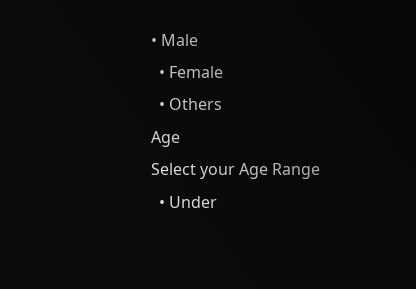• Male
  • Female
  • Others
Age
Select your Age Range
  • Under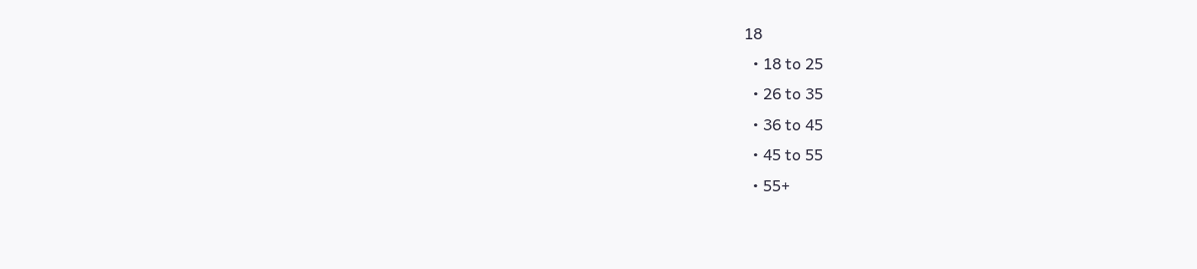18
  • 18 to 25
  • 26 to 35
  • 36 to 45
  • 45 to 55
  • 55+